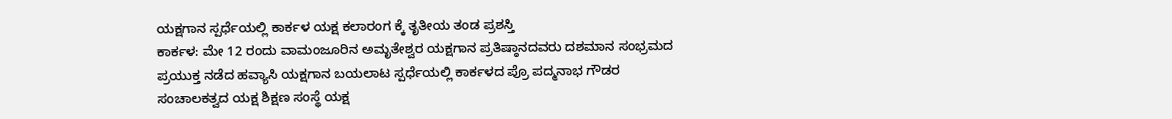ಯಕ್ಷಗಾನ ಸ್ಪರ್ಧೆಯಲ್ಲಿ ಕಾರ್ಕಳ ಯಕ್ಷ ಕಲಾರಂಗ ಕ್ಕೆ ತೃತೀಯ ತಂಡ ಪ್ರಶಸ್ತಿ
ಕಾರ್ಕಳ: ಮೇ 12 ರಂದು ವಾಮಂಜೂರಿನ ಅಮೃತೇಶ್ವರ ಯಕ್ಷಗಾನ ಪ್ರತಿಷ್ಠಾನದವರು ದಶಮಾನ ಸಂಭ್ರಮದ ಪ್ರಯುಕ್ತ ನಡೆದ ಹವ್ಯಾಸಿ ಯಕ್ಷಗಾನ ಬಯಲಾಟ ಸ್ಪರ್ಧೆಯಲ್ಲಿ ಕಾರ್ಕಳದ ಪ್ರೊ ಪದ್ಮನಾಭ ಗೌಡರ ಸಂಚಾಲಕತ್ವದ ಯಕ್ಷ ಶಿಕ್ಷಣ ಸಂಸ್ಥೆ ಯಕ್ಷ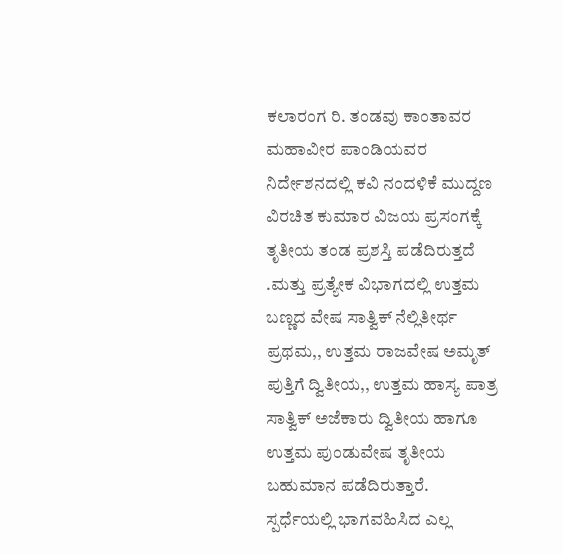ಕಲಾರಂಗ ರಿ. ತಂಡವು ಕಾಂತಾವರ ಮಹಾವೀರ ಪಾಂಡಿಯವರ ನಿರ್ದೇಶನದಲ್ಲಿ ಕವಿ ನಂದಳಿಕೆ ಮುದ್ದಣ ವಿರಚಿತ ಕುಮಾರ ವಿಜಯ ಪ್ರಸಂಗಕ್ಕೆ ತೃತೀಯ ತಂಡ ಪ್ರಶಸ್ತಿ ಪಡೆದಿರುತ್ತದೆ .ಮತ್ತು ಪ್ರತ್ಯೇಕ ವಿಭಾಗದಲ್ಲಿ ಉತ್ತಮ ಬಣ್ಣದ ವೇಷ ಸಾತ್ವಿಕ್ ನೆಲ್ಲಿತೀರ್ಥ ಪ್ರಥಮ,, ಉತ್ತಮ ರಾಜವೇಷ ಅಮೃತ್ ಪುತ್ತಿಗೆ ದ್ವಿತೀಯ,, ಉತ್ತಮ ಹಾಸ್ಯ ಪಾತ್ರ ಸಾತ್ವಿಕ್ ಅಜೆಕಾರು ದ್ವಿತೀಯ ಹಾಗೂ ಉತ್ತಮ ಪುಂಡುವೇಷ ತೃತೀಯ ಬಹುಮಾನ ಪಡೆದಿರುತ್ತಾರೆ.
ಸ್ಪರ್ಧೆಯಲ್ಲಿ ಭಾಗವಹಿಸಿದ ಎಲ್ಲ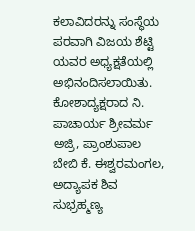ಕಲಾವಿದರನ್ನು ಸಂಸ್ಥೆಯ ಪರವಾಗಿ ವಿಜಯ ಶೆಟ್ಟಿ ಯವರ ಅಧ್ಯಕ್ಷತೆಯಲ್ಲಿ ಅಭಿನಂದಿಸಲಾಯಿತು.
ಕೋಶಾದ್ಯಕ್ಷರಾದ ನಿ. ಪಾಚಾರ್ಯ ಶ್ರೀವರ್ಮ ಅಜ್ರಿ, ಪ್ರಾಂಶುಪಾಲ ಬೇಬಿ ಕೆ. ಈಶ್ವರಮಂಗಲ, ಅದ್ಯಾಪಕ ಶಿವ ಸುಭ್ರಹ್ಮಣ್ಯ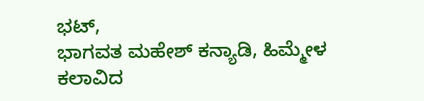ಭಟ್,
ಭಾಗವತ ಮಹೇಶ್ ಕನ್ಯಾಡಿ, ಹಿಮ್ಮೇಳ ಕಲಾವಿದ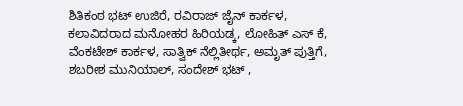ಶಿತಿಕಂಠ ಭಟ್ ಉಜಿರೆ, ರವಿರಾಜ್ ಜೈನ್ ಕಾರ್ಕಳ, ಕಲಾವಿದರಾದ ಮನೋಹರ ಹಿರಿಯಡ್ಕ, ಲೋಹಿತ್ ಎಸ್ ಕೆ, ವೆಂಕಟೇಶ್ ಕಾರ್ಕಳ, ಸಾತ್ವಿಕ್ ನೆಲ್ಲಿತೀರ್ಥ, ಅಮೃತ್ ಪುತ್ತಿಗೆ, ಶಬರೀಶ ಮುನಿಯಾಲ್, ಸಂದೇಶ್ ಭಟ್ ,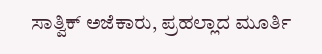ಸಾತ್ವಿಕ್ ಅಜೆಕಾರು, ಪ್ರಹಲ್ಲಾದ ಮೂರ್ತಿ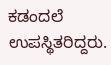ಕಡಂದಲೆ ಉಪಸ್ಥಿತರಿದ್ದರು.